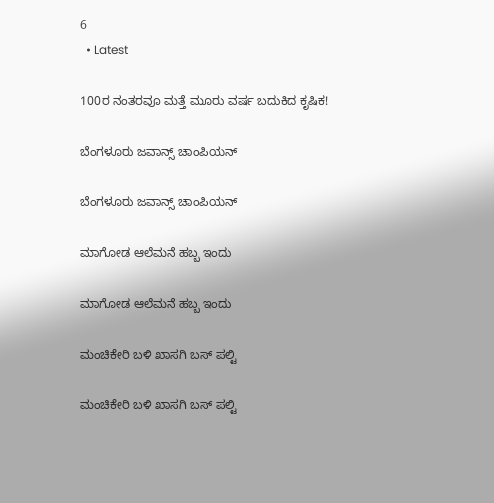6
  • Latest

100ರ ನಂತರವೂ ಮತ್ತೆ ಮೂರು ವರ್ಷ ಬದುಕಿದ ಕೃಷಿಕ!

ಬೆಂಗಳೂರು ಜವಾನ್ಸ್ ಚಾಂಪಿಯನ್

ಬೆಂಗಳೂರು ಜವಾನ್ಸ್ ಚಾಂಪಿಯನ್

ಮಾಗೋಡ ಆಲೆಮನೆ ಹಬ್ಬ ಇಂದು

ಮಾಗೋಡ ಆಲೆಮನೆ ಹಬ್ಬ ಇಂದು

ಮಂಚಿಕೇರಿ‌ ಬಳಿ ಖಾಸಗಿ ಬಸ್ ಪಲ್ಟಿ

ಮಂಚಿಕೇರಿ‌ ಬಳಿ ಖಾಸಗಿ ಬಸ್ ಪಲ್ಟಿ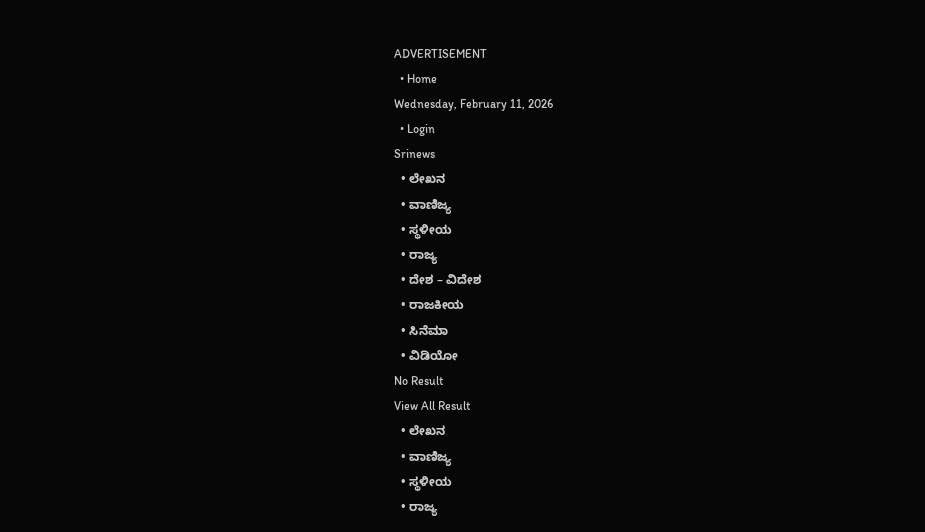ADVERTISEMENT
  • Home
Wednesday, February 11, 2026
  • Login
Srinews
  • ಲೇಖನ
  • ವಾಣಿಜ್ಯ
  • ಸ್ಥಳೀಯ
  • ರಾಜ್ಯ
  • ದೇಶ – ವಿದೇಶ
  • ರಾಜಕೀಯ
  • ಸಿನೆಮಾ
  • ವಿಡಿಯೋ
No Result
View All Result
  • ಲೇಖನ
  • ವಾಣಿಜ್ಯ
  • ಸ್ಥಳೀಯ
  • ರಾಜ್ಯ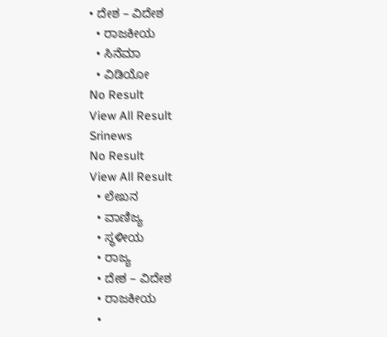• ದೇಶ – ವಿದೇಶ
  • ರಾಜಕೀಯ
  • ಸಿನೆಮಾ
  • ವಿಡಿಯೋ
No Result
View All Result
Srinews
No Result
View All Result
  • ಲೇಖನ
  • ವಾಣಿಜ್ಯ
  • ಸ್ಥಳೀಯ
  • ರಾಜ್ಯ
  • ದೇಶ – ವಿದೇಶ
  • ರಾಜಕೀಯ
  •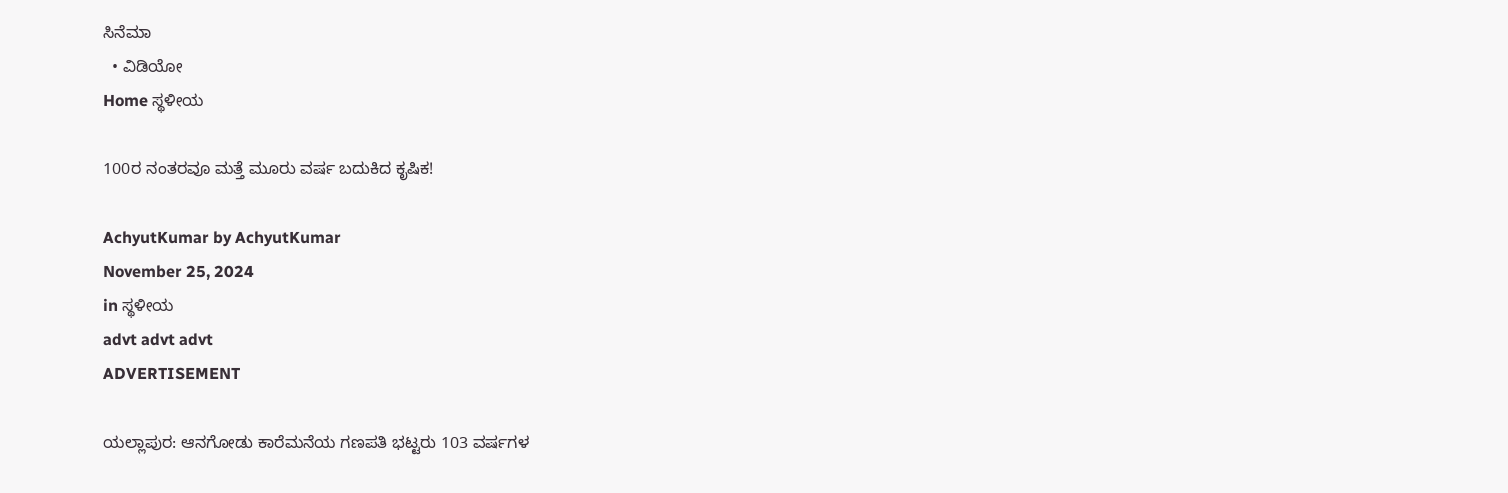ಸಿನೆಮಾ
  • ವಿಡಿಯೋ
Home ಸ್ಥಳೀಯ

100ರ ನಂತರವೂ ಮತ್ತೆ ಮೂರು ವರ್ಷ ಬದುಕಿದ ಕೃಷಿಕ!

AchyutKumar by AchyutKumar
November 25, 2024
in ಸ್ಥಳೀಯ
advt advt advt
ADVERTISEMENT

ಯಲ್ಲಾಪುರ: ಆನಗೋಡು ಕಾರೆಮನೆಯ ಗಣಪತಿ ಭಟ್ಟರು 103 ವರ್ಷಗಳ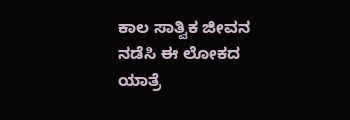ಕಾಲ ಸಾತ್ವಿಕ ಜೀವನ ನಡೆಸಿ ಈ ಲೋಕದ ಯಾತ್ರೆ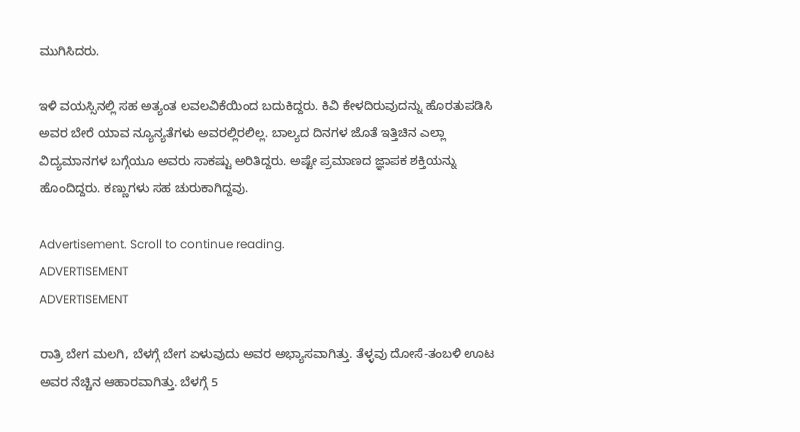ಮುಗಿಸಿದರು.

ಇಳಿ ವಯಸ್ಸಿನಲ್ಲಿ ಸಹ ಅತ್ಯಂತ ಲವಲವಿಕೆಯಿಂದ ಬದುಕಿದ್ದರು. ಕಿವಿ ಕೇಳದಿರುವುದನ್ನು ಹೊರತುಪಡಿಸಿ ಅವರ ಬೇರೆ ಯಾವ ನ್ಯೂನ್ಯತೆಗಳು ಅವರಲ್ಲಿರಲಿಲ್ಲ. ಬಾಲ್ಯದ ದಿನಗಳ ಜೊತೆ ಇತ್ತಿಚಿನ ಎಲ್ಲಾ ವಿದ್ಯಮಾನಗಳ ಬಗ್ಗೆಯೂ ಅವರು ಸಾಕಷ್ಟು ಅರಿತಿದ್ದರು. ಅಷ್ಟೇ ಪ್ರಮಾಣದ ಜ್ಞಾಪಕ ಶಕ್ತಿಯನ್ನು ಹೊಂದಿದ್ದರು. ಕಣ್ಣುಗಳು ಸಹ ಚುರುಕಾಗಿದ್ದವು.

Advertisement. Scroll to continue reading.
ADVERTISEMENT
ADVERTISEMENT

ರಾತ್ರಿ ಬೇಗ ಮಲಗಿ, ಬೆಳಗ್ಗೆ ಬೇಗ ಏಳುವುದು ಅವರ ಅಭ್ಯಾಸವಾಗಿತ್ತು. ತೆಳ್ಳವು ದೋಸೆ-ತಂಬಳಿ ಊಟ ಅವರ ನೆಚ್ಚಿನ ಆಹಾರವಾಗಿತ್ತು. ಬೆಳಗ್ಗೆ 5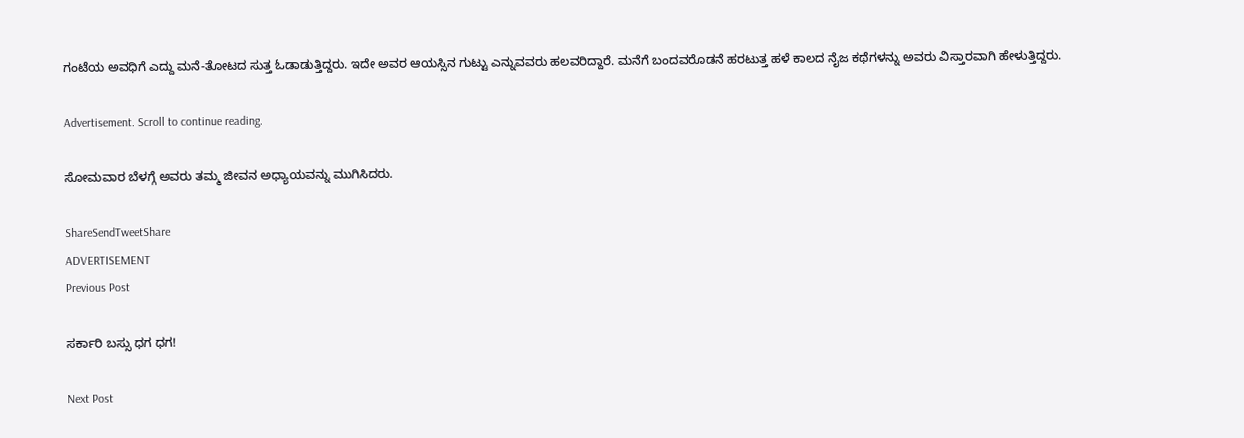ಗಂಟೆಯ ಅವಧಿಗೆ ಎದ್ದು ಮನೆ-ತೋಟದ ಸುತ್ತ ಓಡಾಡುತ್ತಿದ್ದರು. ಇದೇ ಅವರ ಆಯಸ್ಸಿನ ಗುಟ್ಟು ಎನ್ನುವವರು ಹಲವರಿದ್ದಾರೆ. ಮನೆಗೆ ಬಂದವರೊಡನೆ ಹರಟುತ್ತ ಹಳೆ ಕಾಲದ ನೈಜ ಕಥೆಗಳನ್ನು ಅವರು ವಿಸ್ತಾರವಾಗಿ ಹೇಳುತ್ತಿದ್ದರು.

Advertisement. Scroll to continue reading.

ಸೋಮವಾರ ಬೆಳಗ್ಗೆ ಅವರು ತಮ್ಮ ಜೀವನ ಅಧ್ಯಾಯವನ್ನು ಮುಗಿಸಿದರು.

ShareSendTweetShare
ADVERTISEMENT
Previous Post

ಸರ್ಕಾರಿ ಬಸ್ಸು ಧಗ ಧಗ!

Next Post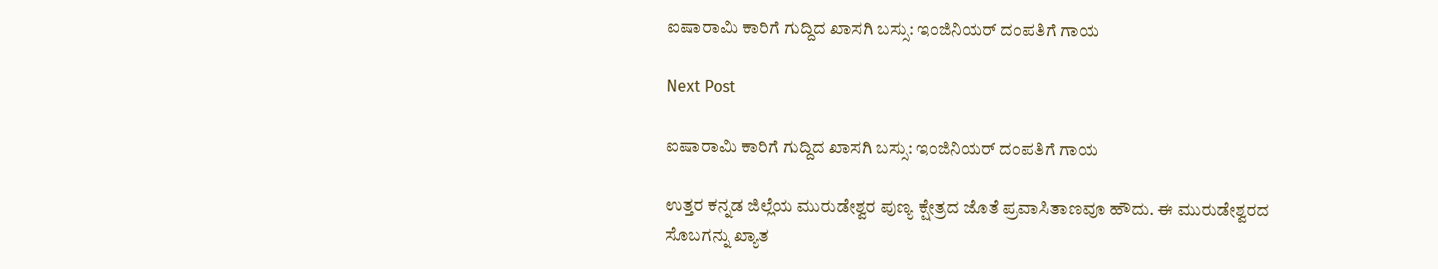ಐಷಾರಾಮಿ ಕಾರಿಗೆ ಗುದ್ದಿದ ಖಾಸಗಿ ಬಸ್ಸು: ಇಂಜಿನಿಯರ್ ದಂಪತಿಗೆ ಗಾಯ

Next Post

ಐಷಾರಾಮಿ ಕಾರಿಗೆ ಗುದ್ದಿದ ಖಾಸಗಿ ಬಸ್ಸು: ಇಂಜಿನಿಯರ್ ದಂಪತಿಗೆ ಗಾಯ

ಉತ್ತರ ಕನ್ನಡ ಜಿಲ್ಲೆಯ ಮುರುಡೇಶ್ವರ ಪುಣ್ಯ ಕ್ಷೇತ್ರದ ಜೊತೆ ಪ್ರವಾಸಿತಾಣವೂ ಹೌದು. ಈ ಮುರುಡೇಶ್ವರದ ಸೊಬಗನ್ನು ಖ್ಯಾತ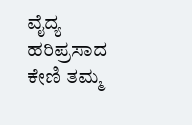ವೈದ್ಯ ಹರಿಪ್ರಸಾದ ಕೇಣಿ ತಮ್ಮ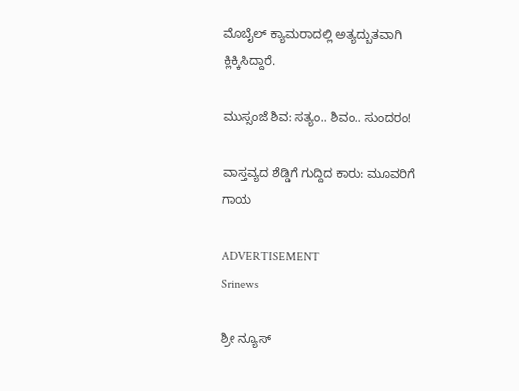ಮೊಬೈಲ್ ಕ್ಯಾಮರಾದಲ್ಲಿ ಅತ್ಯದ್ಬುತವಾಗಿ ಕ್ಲಿಕ್ಕಿಸಿದ್ದಾರೆ.

ಮುಸ್ಸಂಜೆ ಶಿವ: ಸತ್ಯಂ.. ಶಿವಂ.. ಸುಂದರಂ!

ವಾಸ್ತವ್ಯದ ಶೆಡ್ಡಿಗೆ ಗುದ್ದಿದ ಕಾರು: ಮೂವರಿಗೆ ಗಾಯ

ADVERTISEMENT
Srinews

ಶ್ರೀ ನ್ಯೂಸ್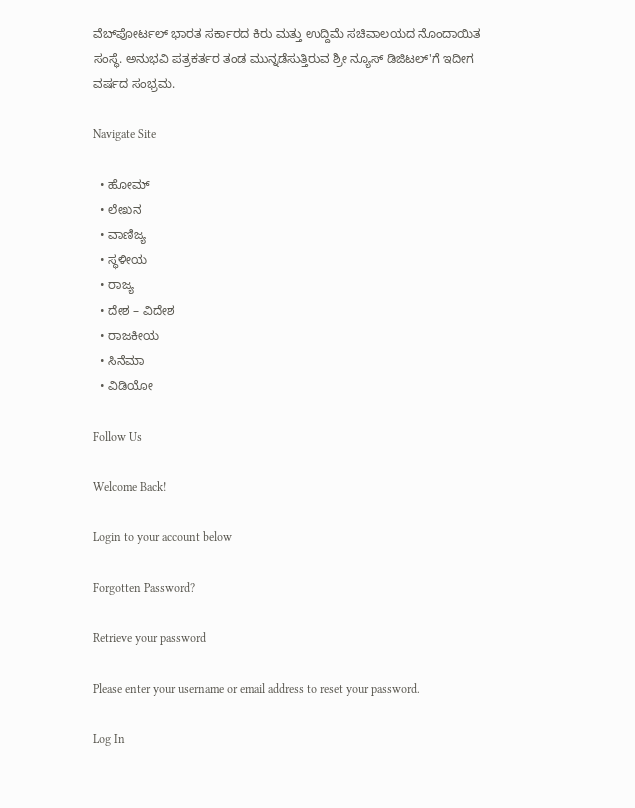ವೆಬ್‌ಪೋರ್ಟಲ್ ಭಾರತ ಸರ್ಕಾರದ ಕಿರು ಮತ್ತು ಉದ್ದಿಮೆ ಸಚಿವಾಲಯದ ನೊಂದಾಯಿತ ಸಂಸ್ಥೆ. ಅನುಭವಿ ಪತ್ರಕರ್ತರ ತಂಡ ಮುನ್ನಡೆಸುತ್ತಿರುವ ಶ್ರೀ ನ್ಯೂಸ್ ಡಿಜಿಟಲ್'ಗೆ ಇದೀಗ ವರ್ಷದ ಸಂಭ್ರಮ.

Navigate Site

  • ಹೋಮ್
  • ಲೇಖನ
  • ವಾಣಿಜ್ಯ
  • ಸ್ಥಳೀಯ
  • ರಾಜ್ಯ
  • ದೇಶ – ವಿದೇಶ
  • ರಾಜಕೀಯ
  • ಸಿನೆಮಾ
  • ವಿಡಿಯೋ

Follow Us

Welcome Back!

Login to your account below

Forgotten Password?

Retrieve your password

Please enter your username or email address to reset your password.

Log In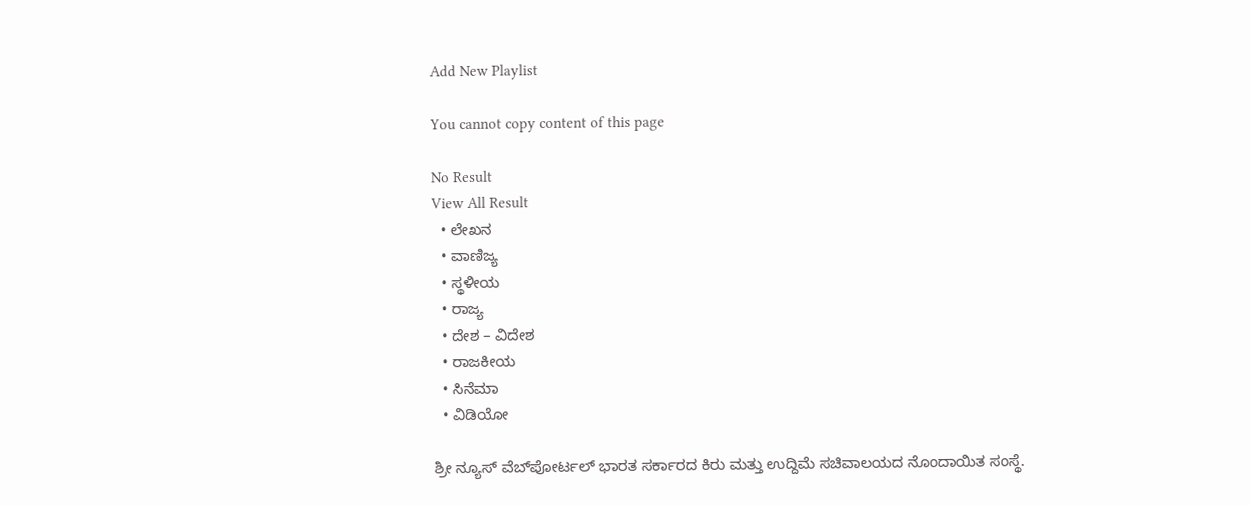Add New Playlist

You cannot copy content of this page

No Result
View All Result
  • ಲೇಖನ
  • ವಾಣಿಜ್ಯ
  • ಸ್ಥಳೀಯ
  • ರಾಜ್ಯ
  • ದೇಶ – ವಿದೇಶ
  • ರಾಜಕೀಯ
  • ಸಿನೆಮಾ
  • ವಿಡಿಯೋ

ಶ್ರೀ ನ್ಯೂಸ್ ವೆಬ್‌ಪೋರ್ಟಲ್ ಭಾರತ ಸರ್ಕಾರದ ಕಿರು ಮತ್ತು ಉದ್ದಿಮೆ ಸಚಿವಾಲಯದ ನೊಂದಾಯಿತ ಸಂಸ್ಥೆ.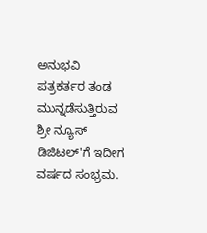ಅನುಭವಿ ಪತ್ರಕರ್ತರ ತಂಡ ಮುನ್ನಡೆಸುತ್ತಿರುವ ಶ್ರೀ ನ್ಯೂಸ್ ಡಿಜಿಟಲ್'ಗೆ ಇದೀಗ ವರ್ಷದ ಸಂಭ್ರಮ.